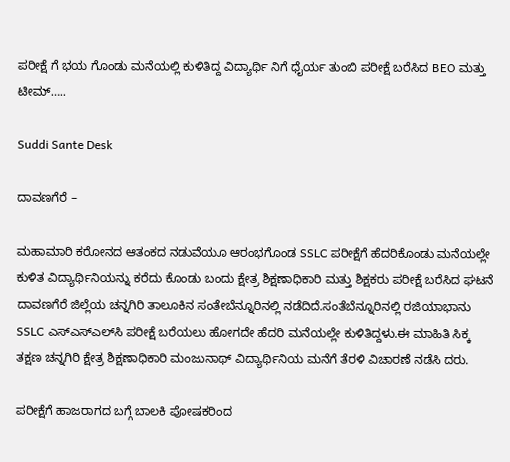ಪರೀಕ್ಷೆ ಗೆ ಭಯ ಗೊಂಡು ಮನೆಯಲ್ಲಿ ಕುಳಿತಿದ್ದ ವಿದ್ಯಾರ್ಥಿ ನಿಗೆ ಧೈರ್ಯ ತುಂಬಿ ಪರೀಕ್ಷೆ ಬರೆಸಿದ BEO ಮತ್ತು ಟೀಮ್…..

Suddi Sante Desk

ದಾವಣಗೆರೆ –

ಮಹಾಮಾರಿ ಕರೋನದ ಆತಂಕದ ನಡುವೆಯೂ ಆರಂಭಗೊಂಡ SSLC ಪರೀಕ್ಷೆಗೆ ಹೆದರಿಕೊಂಡು ಮನೆಯಲ್ಲೇ ಕುಳಿತ ವಿದ್ಯಾರ್ಥಿನಿಯನ್ನು ಕರೆದು ಕೊಂಡು ಬಂದು ಕ್ಷೇತ್ರ ಶಿಕ್ಷಣಾಧಿಕಾರಿ ಮತ್ತು ಶಿಕ್ಷಕರು ಪರೀಕ್ಷೆ ಬರೆಸಿದ ಘಟನೆ ದಾವಣಗೆರೆ ಜಿಲ್ಲೆಯ ಚನ್ನಗಿರಿ ತಾಲೂಕಿನ ಸಂತೇಬೆನ್ನೂರಿನಲ್ಲಿ ನಡೆದಿದೆ.ಸಂತೆಬೆನ್ನೂರಿನಲ್ಲಿ ರಜಿಯಾಭಾನು SSLC ಎಸ್‌ಎಸ್‌ಎಲ್‌ಸಿ ಪರೀಕ್ಷೆ ಬರೆಯಲು ಹೋಗದೇ ಹೆದರಿ ಮನೆಯಲ್ಲೇ ಕುಳಿತಿದ್ದಳು.ಈ ಮಾಹಿತಿ ಸಿಕ್ಕ ತಕ್ಷಣ ಚನ್ನಗಿರಿ ಕ್ಷೇತ್ರ ಶಿಕ್ಷಣಾಧಿಕಾರಿ ಮಂಜುನಾಥ್ ವಿದ್ಯಾರ್ಥಿನಿಯ ಮನೆಗೆ ತೆರಳಿ ವಿಚಾರಣೆ ನಡೆಸಿ ದರು.

ಪರೀಕ್ಷೆಗೆ ಹಾಜರಾಗದ ಬಗ್ಗೆ ಬಾಲಕಿ ಪೋಷಕರಿಂದ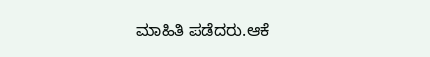ಮಾಹಿತಿ ಪಡೆದರು.ಆಕೆ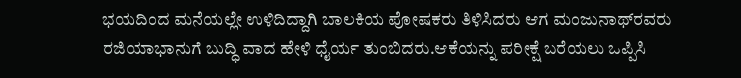ಭಯದಿಂದ ಮನೆಯಲ್ಲೇ ಉಳಿದಿದ್ದಾಗಿ ಬಾಲಕಿಯ ಪೋಷಕರು ತಿಳಿಸಿದರು ಆಗ ಮಂಜುನಾಥ್‌ರವರು ರಜಿಯಾಭಾನುಗೆ ಬುದ್ಧಿ ವಾದ ಹೇಳಿ ಧೈರ್ಯ ತುಂಬಿದರು.ಆಕೆಯನ್ನು ಪರೀಕ್ಷೆ ಬರೆಯಲು ಒಪ್ಪಿಸಿ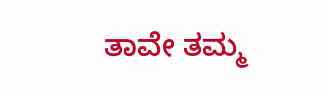ತಾವೇ ತಮ್ಮ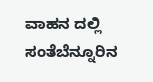ವಾಹನ ದಲ್ಲಿ ಸಂತೆಬೆನ್ನೂರಿನ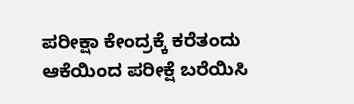ಪರೀಕ್ಷಾ ಕೇಂದ್ರಕ್ಕೆ ಕರೆತಂದು ಆಕೆಯಿಂದ ಪರೀಕ್ಷೆ ಬರೆಯಿಸಿ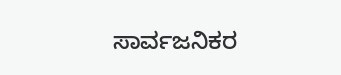ಸಾರ್ವಜನಿಕರ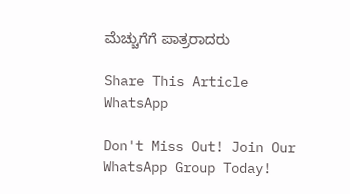ಮೆಚ್ಚುಗೆಗೆ ಪಾತ್ರರಾದರು

Share This Article
WhatsApp

Don't Miss Out! Join Our WhatsApp Group Today!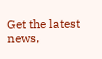Get the latest news,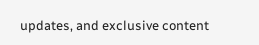updates, and exclusive content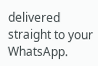delivered straight to your WhatsApp.